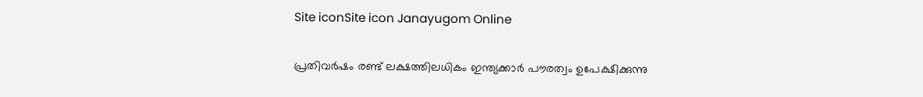Site iconSite icon Janayugom Online

പ്രതിവര്‍ഷം രണ്ട് ലക്ഷത്തിലധികം ഇന്ത്യക്കാര്‍ പൗരത്വം ഉപേക്ഷിക്കുന്നു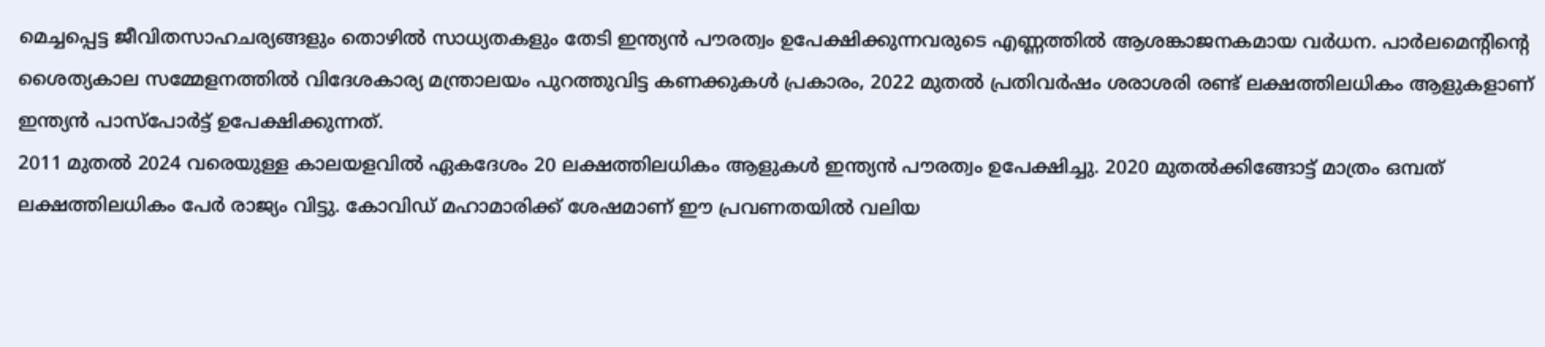മെച്ചപ്പെട്ട ജീവിതസാഹചര്യങ്ങളും തൊഴില്‍ സാധ്യതകളും തേടി ഇന്ത്യന്‍ പൗരത്വം ഉപേക്ഷിക്കുന്നവരുടെ എണ്ണത്തില്‍ ആശങ്കാജനകമായ വര്‍ധന. പാര്‍ലമെന്റിന്റെ ശൈത്യകാല സമ്മേളനത്തില്‍ വിദേശകാര്യ മന്ത്രാലയം പുറത്തുവിട്ട കണക്കുകള്‍ പ്രകാരം, 2022 മുതല്‍ പ്രതിവര്‍ഷം ശരാശരി രണ്ട് ലക്ഷത്തിലധികം ആളുകളാണ് ഇന്ത്യന്‍ പാസ്‌പോര്‍ട്ട് ഉപേക്ഷിക്കുന്നത്.
2011 മുതല്‍ 2024 വരെയുള്ള കാലയളവില്‍ ഏകദേശം 20 ലക്ഷത്തിലധികം ആളുകള്‍ ഇന്ത്യന്‍ പൗരത്വം ഉപേക്ഷിച്ചു. 2020 മുതല്‍ക്കിങ്ങോട്ട് മാത്രം ഒമ്പത് ലക്ഷത്തിലധികം പേര്‍ രാജ്യം വിട്ടു. കോവിഡ് മഹാമാരിക്ക് ശേഷമാണ് ഈ പ്രവണതയില്‍ വലിയ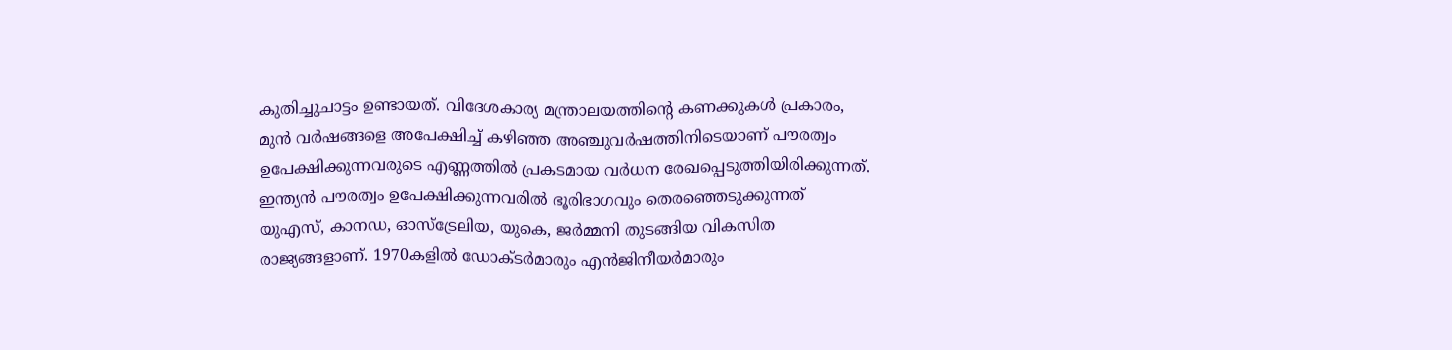കുതിച്ചുചാട്ടം ഉണ്ടായത്. വിദേശകാര്യ മന്ത്രാലയത്തിന്റെ കണക്കുകള്‍ പ്രകാരം, മുന്‍ വര്‍ഷങ്ങളെ അപേക്ഷിച്ച് കഴിഞ്ഞ അഞ്ചുവര്‍ഷത്തിനിടെയാണ് പൗരത്വം ഉപേക്ഷിക്കുന്നവരുടെ എണ്ണത്തില്‍ പ്രകടമായ വര്‍ധന രേഖപ്പെടുത്തിയിരിക്കുന്നത്.
ഇന്ത്യന്‍ പൗരത്വം ഉപേക്ഷിക്കുന്നവരില്‍ ഭൂരിഭാഗവും തെരഞ്ഞെടുക്കുന്നത് യുഎസ്, കാനഡ, ഓസ്ട്രേലിയ, യുകെ, ജര്‍മ്മനി തുടങ്ങിയ വികസിത രാജ്യങ്ങളാണ്. 1970കളില്‍ ഡോക്ടര്‍മാരും എന്‍ജിനീയര്‍മാരും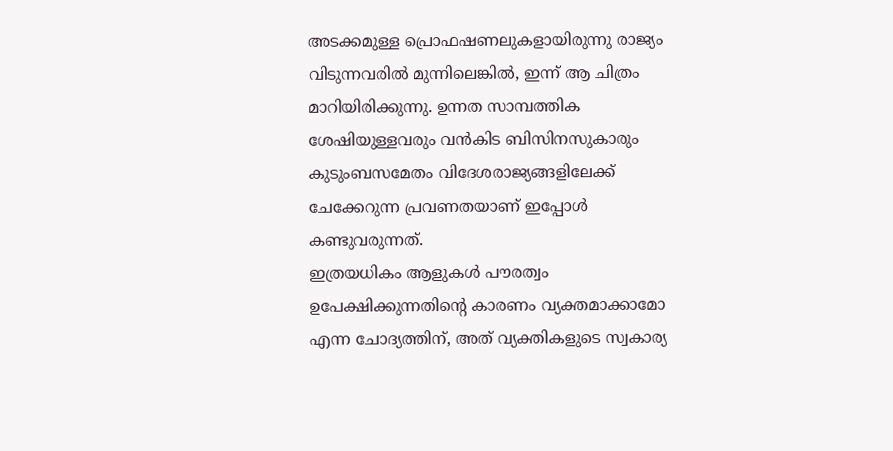അടക്കമുള്ള പ്രൊഫഷണലുകളായിരുന്നു രാജ്യം വിടുന്നവരില്‍ മുന്നിലെങ്കില്‍, ഇന്ന് ആ ചിത്രം മാറിയിരിക്കുന്നു. ഉന്നത സാമ്പത്തിക ശേഷിയുള്ളവരും വന്‍കിട ബിസിനസുകാരും കുടുംബസമേതം വിദേശരാജ്യങ്ങളിലേക്ക് ചേക്കേറുന്ന പ്രവണതയാണ് ഇപ്പോള്‍ കണ്ടുവരുന്നത്.
ഇത്രയധികം ആളുകള്‍ പൗരത്വം ഉപേക്ഷിക്കുന്നതിന്റെ കാരണം വ്യക്തമാക്കാമോ എന്ന ചോദ്യത്തിന്, അത് വ്യക്തികളുടെ സ്വകാര്യ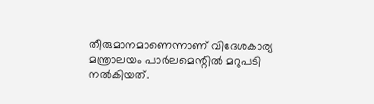തീരുമാനമാണെന്നാണ് വിദേശകാര്യ മന്ത്രാലയം പാര്‍ലമെന്റില്‍ മറുപടി നല്‍കിയത്.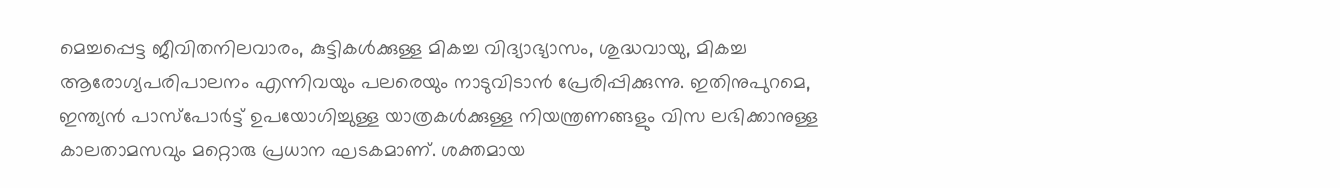മെച്ചപ്പെട്ട ജീവിതനിലവാരം, കുട്ടികള്‍ക്കുള്ള മികച്ച വിദ്യാഭ്യാസം, ശുദ്ധവായു, മികച്ച ആരോഗ്യപരിപാലനം എന്നിവയും പലരെയും നാടുവിടാന്‍ പ്രേരിപ്പിക്കുന്നു. ഇതിനുപുറമെ, ഇന്ത്യന്‍ പാസ്‌പോര്‍ട്ട് ഉപയോഗിച്ചുള്ള യാത്രകള്‍ക്കുള്ള നിയന്ത്രണങ്ങളും വിസ ലഭിക്കാനുള്ള കാലതാമസവും മറ്റൊരു പ്രധാന ഘടകമാണ്. ശക്തമായ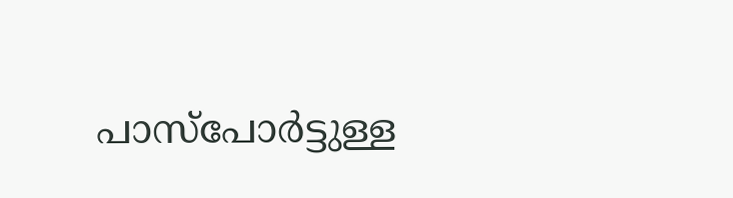പാസ്‌പോര്‍ട്ടുള്ള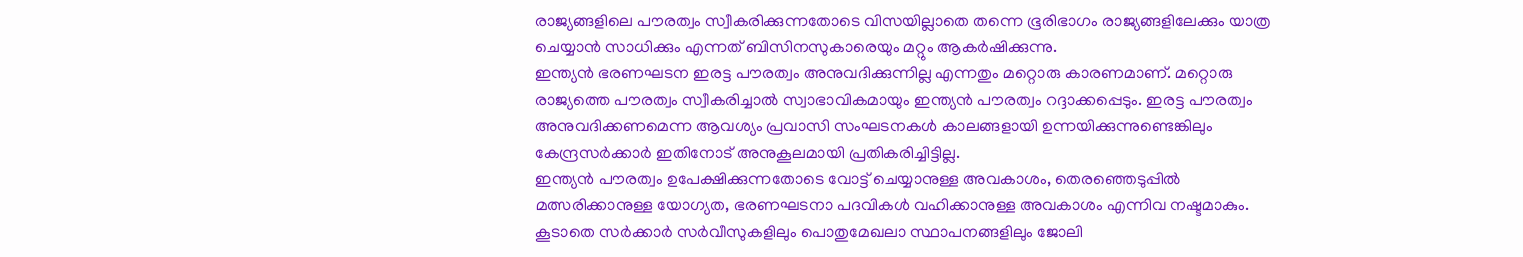രാജ്യങ്ങളിലെ പൗരത്വം സ്വീകരിക്കുന്നതോടെ വിസയില്ലാതെ തന്നെ ഭൂരിഭാഗം രാജ്യങ്ങളിലേക്കും യാത്ര ചെയ്യാന്‍ സാധിക്കും എന്നത് ബിസിനസുകാരെയും മറ്റും ആകര്‍ഷിക്കുന്നു.
ഇന്ത്യന്‍ ഭരണഘടന ഇരട്ട പൗരത്വം അനുവദിക്കുന്നില്ല എന്നതും മറ്റൊരു കാരണമാണ്. മറ്റൊരു രാജ്യത്തെ പൗരത്വം സ്വീകരിച്ചാല്‍ സ്വാഭാവികമായും ഇന്ത്യന്‍ പൗരത്വം റദ്ദാക്കപ്പെടും. ഇരട്ട പൗരത്വം അനുവദിക്കണമെന്ന ആവശ്യം പ്രവാസി സംഘടനകള്‍ കാലങ്ങളായി ഉന്നയിക്കുന്നുണ്ടെങ്കിലും കേന്ദ്രസര്‍ക്കാര്‍ ഇതിനോട് അനുകൂലമായി പ്രതികരിച്ചിട്ടില്ല.
ഇന്ത്യന്‍ പൗരത്വം ഉപേക്ഷിക്കുന്നതോടെ വോട്ട് ചെയ്യാനുള്ള അവകാശം, തെരഞ്ഞെടുപ്പില്‍ മത്സരിക്കാനുള്ള യോഗ്യത, ഭരണഘടനാ പദവികള്‍ വഹിക്കാനുള്ള അവകാശം എന്നിവ നഷ്ടമാകും. കൂടാതെ സര്‍ക്കാര്‍ സര്‍വീസുകളിലും പൊതുമേഖലാ സ്ഥാപനങ്ങളിലും ജോലി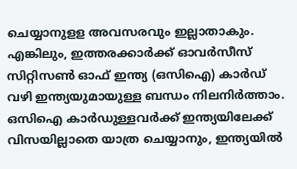ചെയ്യാനുളള അവസരവും ഇല്ലാതാകും. എങ്കിലും, ഇത്തരക്കാര്‍ക്ക് ഓവര്‍സീസ് സിറ്റിസണ്‍ ഓഫ് ഇന്ത്യ (ഒസിഐ) കാര്‍ഡ് വഴി ഇന്ത്യയുമായുള്ള ബന്ധം നിലനിര്‍ത്താം. ഒസിഐ കാര്‍ഡുള്ളവര്‍ക്ക് ഇന്ത്യയിലേക്ക് വിസയില്ലാതെ യാത്ര ചെയ്യാനും, ഇന്ത്യയില്‍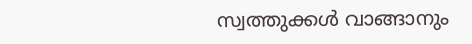സ്വത്തുക്കള്‍ വാങ്ങാനും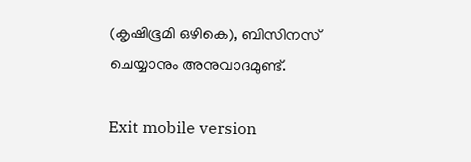(കൃഷിഭൂമി ഒഴികെ), ബിസിനസ് ചെയ്യാനും അനുവാദമുണ്ട്.

Exit mobile version